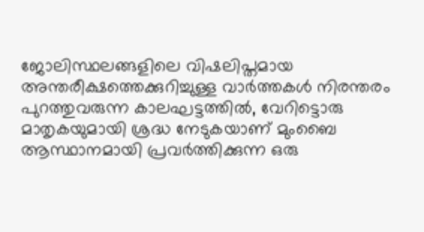ജോലിസ്ഥലങ്ങളിലെ വിഷലിപ്തമായ അന്തരീക്ഷത്തെക്കുറിച്ചുള്ള വാർത്തകൾ നിരന്തരം പുറത്തുവരുന്ന കാലഘട്ടത്തിൽ, വേറിട്ടൊരു മാതൃകയുമായി ശ്രദ്ധ നേടുകയാണ് മുംബൈ ആസ്ഥാനമായി പ്രവർത്തിക്കുന്ന ഒരു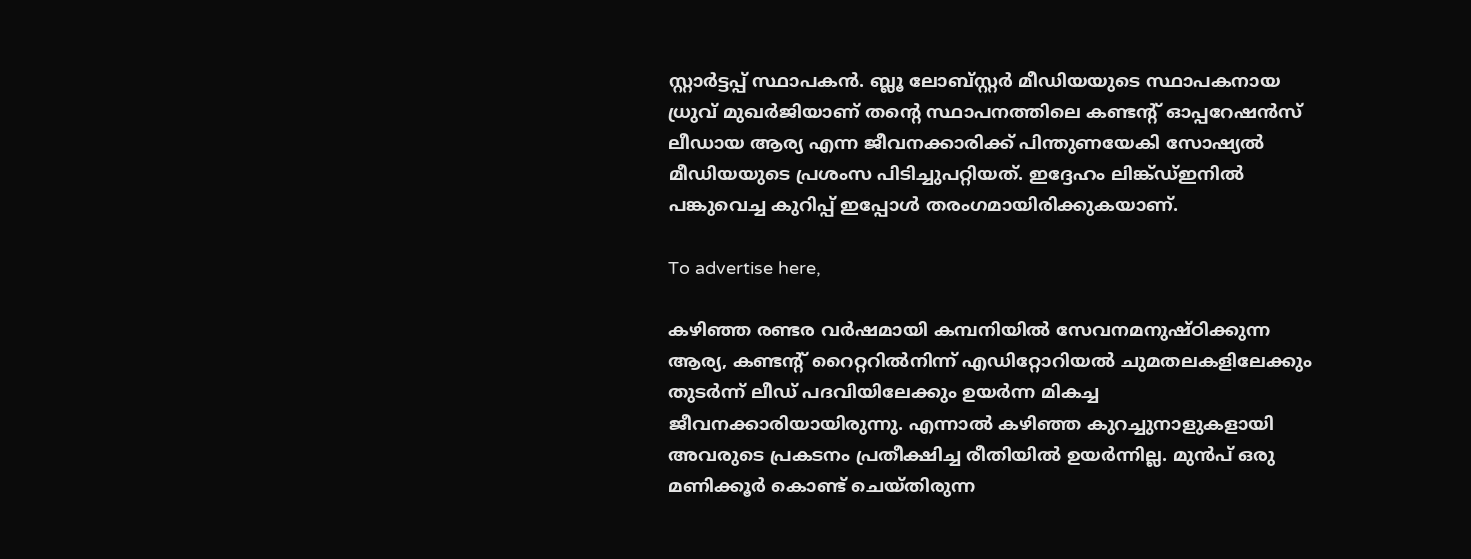സ്റ്റാർട്ടപ്പ് സ്ഥാപകൻ. ബ്ലൂ ലോബ്സ്റ്റർ മീഡിയയുടെ സ്ഥാപകനായ ധ്രുവ് മുഖർജിയാണ് തന്റെ സ്ഥാപനത്തിലെ കണ്ടന്റ് ഓപ്പറേഷൻസ് ലീഡായ ആര്യ എന്ന ജീവനക്കാരിക്ക് പിന്തുണയേകി സോഷ്യൽ മീഡിയയുടെ പ്രശംസ പിടിച്ചുപറ്റിയത്. ഇദ്ദേഹം ലിങ്ക്ഡ്ഇനിൽ പങ്കുവെച്ച കുറിപ്പ് ഇപ്പോൾ തരംഗമായിരിക്കുകയാണ്.

To advertise here,

കഴിഞ്ഞ രണ്ടര വർഷമായി കമ്പനിയിൽ സേവനമനുഷ്ഠിക്കുന്ന ആര്യ, കണ്ടന്റ് റൈറ്ററിൽനിന്ന് എഡിറ്റോറിയൽ ചുമതലകളിലേക്കും തുടർന്ന് ലീഡ് പദവിയിലേക്കും ഉയർന്ന മികച്ച ജീവനക്കാരിയായിരുന്നു. എന്നാൽ കഴിഞ്ഞ കുറച്ചുനാളുകളായി അവരുടെ പ്രകടനം പ്രതീക്ഷിച്ച രീതിയിൽ ഉയർന്നില്ല. മുൻപ് ഒരു മണിക്കൂർ കൊണ്ട് ചെയ്തിരുന്ന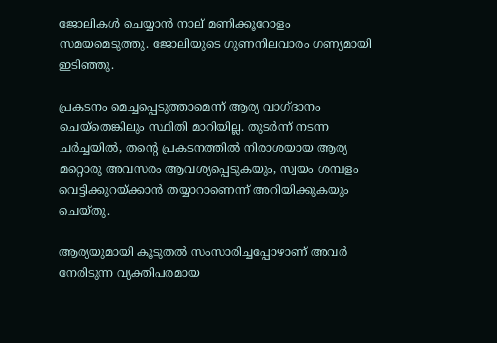ജോലികൾ ചെയ്യാൻ നാല് മണിക്കൂറോളം സമയമെടുത്തു. ജോലിയുടെ ഗുണനിലവാരം ഗണ്യമായി ഇടിഞ്ഞു.

പ്രകടനം മെച്ചപ്പെടുത്താമെന്ന് ആര്യ വാഗ്ദാനം ചെയ്‌തെങ്കിലും സ്ഥിതി മാറിയില്ല. തുടർന്ന് നടന്ന ചർച്ചയിൽ, തന്റെ പ്രകടനത്തിൽ നിരാശയായ ആര്യ മറ്റൊരു അവസരം ആവശ്യപ്പെടുകയും, സ്വയം ശമ്പളം വെട്ടിക്കുറയ്ക്കാൻ തയ്യാറാണെന്ന് അറിയിക്കുകയും ചെയ്തു.

ആര്യയുമായി കൂടുതൽ സംസാരിച്ചപ്പോഴാണ് അവർ നേരിടുന്ന വ്യക്തിപരമായ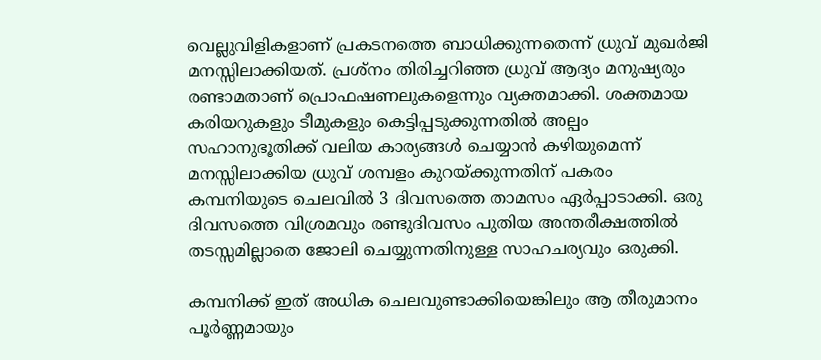വെല്ലുവിളികളാണ് പ്രകടനത്തെ ബാധിക്കുന്നതെന്ന് ധ്രുവ് മുഖർജി മനസ്സിലാക്കിയത്. പ്രശ്‌നം തിരിച്ചറിഞ്ഞ ധ്രുവ് ആദ്യം മനുഷ്യരും രണ്ടാമതാണ് പ്രൊഫഷണലുകളെന്നും വ്യക്തമാക്കി. ശക്തമായ കരിയറുകളും ടീമുകളും കെട്ടിപ്പടുക്കുന്നതിൽ അല്പം സഹാനുഭൂതിക്ക് വലിയ കാര്യങ്ങൾ ചെയ്യാൻ കഴിയുമെന്ന് മനസ്സിലാക്കിയ ധ്രുവ് ശമ്പളം കുറയ്ക്കുന്നതിന് പകരം കമ്പനിയുടെ ചെലവിൽ 3 ദിവസത്തെ താമസം ഏർപ്പാടാക്കി. ഒരു ദിവസത്തെ വിശ്രമവും രണ്ടുദിവസം പുതിയ അന്തരീക്ഷത്തിൽ തടസ്സമില്ലാതെ ജോലി ചെയ്യുന്നതിനുള്ള സാഹചര്യവും ഒരുക്കി.

കമ്പനിക്ക് ഇത് അധിക ചെലവുണ്ടാക്കിയെങ്കിലും ആ തീരുമാനം പൂർണ്ണമായും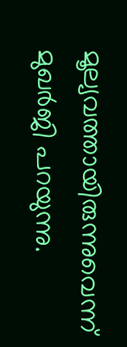മൂല്യവത്തായിരുന്നുവെന്ന് മുഖർജി പറയുന്നു.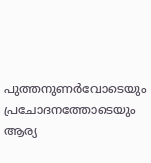പുത്തനുണർവോടെയും പ്രചോദനത്തോടെയും ആര്യ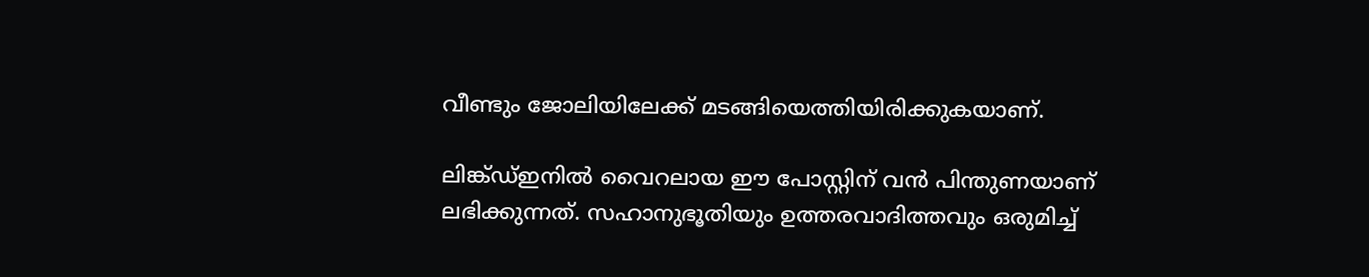വീണ്ടും ജോലിയിലേക്ക് മടങ്ങിയെത്തിയിരിക്കുകയാണ്.

ലിങ്ക്ഡ്ഇനിൽ വൈറലായ ഈ പോസ്റ്റിന് വൻ പിന്തുണയാണ് ലഭിക്കുന്നത്. സഹാനുഭൂതിയും ഉത്തരവാദിത്തവും ഒരുമിച്ച്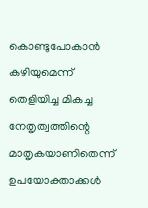കൊണ്ടുപോകാൻ കഴിയുമെന്ന് തെളിയിച്ച മികച്ച നേതൃത്വത്തിന്റെ മാതൃകയാണിതെന്ന് ഉപയോക്താക്കൾ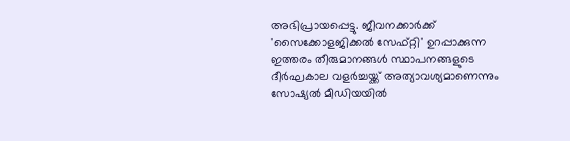അഭിപ്രായപ്പെട്ടു. ജീവനക്കാർക്ക് 'സൈക്കോളജിക്കൽ സേഫ്റ്റി' ഉറപ്പാക്കുന്ന ഇത്തരം തീരുമാനങ്ങൾ സ്ഥാപനങ്ങളുടെ ദീർഘകാല വളർച്ചയ്ക്ക് അത്യാവശ്യമാണെന്നും സോഷ്യൽ മീഡിയയിൽ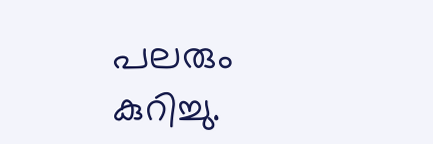പലരും കുറിച്ചു.